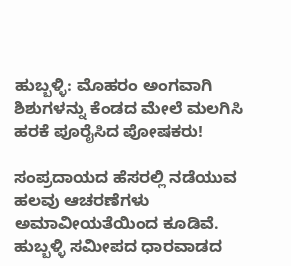ಹುಬ್ಬಳ್ಳಿ: ಮೊಹರಂ ಅಂಗವಾಗಿ ಶಿಶುಗಳನ್ನು ಕೆಂಡದ ಮೇಲೆ ಮಲಗಿಸಿ ಹರಕೆ ಪೂರೈಸಿದ ಪೋಷಕರು!

ಸಂಪ್ರದಾಯದ ಹೆಸರಲ್ಲಿ ನಡೆಯುವ ಹಲವು ಆಚರಣೆಗಳು ಅಮಾವೀಯತೆಯಿಂದ ಕೂಡಿವೆ. ಹುಬ್ಬಳ್ಳಿ ಸಮೀಪದ ಧಾರವಾಡದ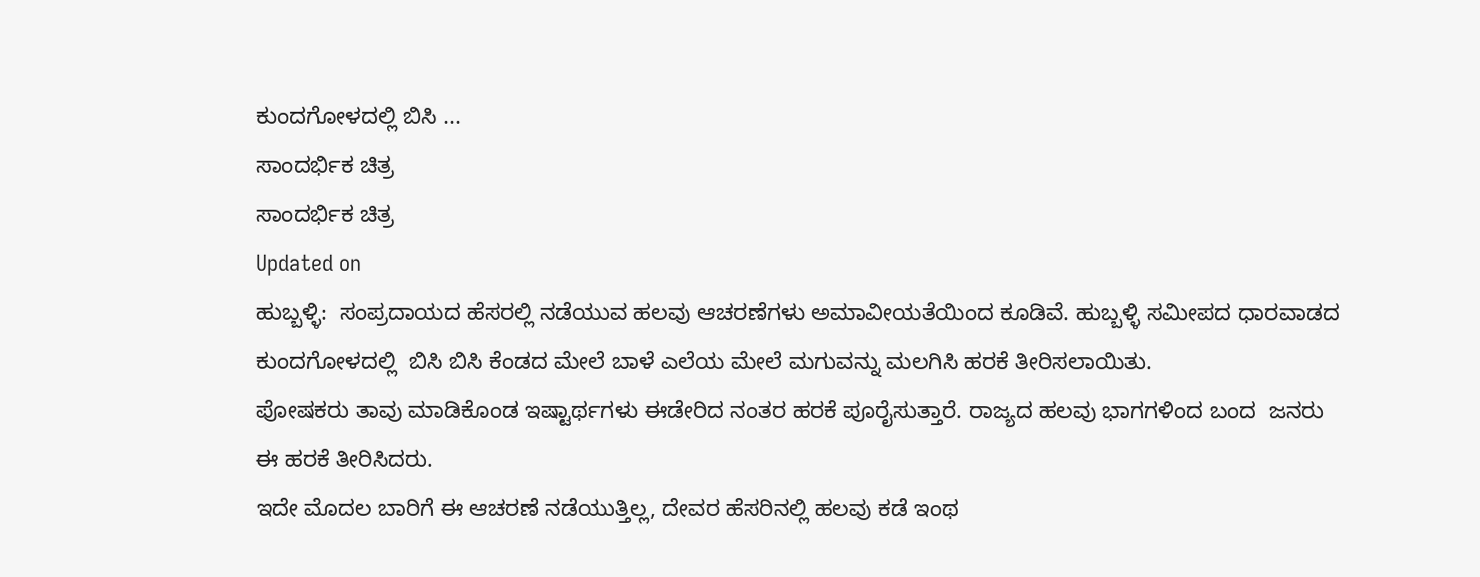ಕುಂದಗೋಳದಲ್ಲಿ ಬಿಸಿ ...
ಸಾಂದರ್ಭಿಕ ಚಿತ್ರ
ಸಾಂದರ್ಭಿಕ ಚಿತ್ರ
Updated on
ಹುಬ್ಬಳ್ಳಿ:  ಸಂಪ್ರದಾಯದ ಹೆಸರಲ್ಲಿ ನಡೆಯುವ ಹಲವು ಆಚರಣೆಗಳು ಅಮಾವೀಯತೆಯಿಂದ ಕೂಡಿವೆ. ಹುಬ್ಬಳ್ಳಿ ಸಮೀಪದ ಧಾರವಾಡದ ಕುಂದಗೋಳದಲ್ಲಿ  ಬಿಸಿ ಬಿಸಿ ಕೆಂಡದ ಮೇಲೆ ಬಾಳೆ ಎಲೆಯ ಮೇಲೆ ಮಗುವನ್ನು ಮಲಗಿಸಿ ಹರಕೆ ತೀರಿಸಲಾಯಿತು.
ಪೋಷಕರು ತಾವು ಮಾಡಿಕೊಂಡ ಇಷ್ಟಾರ್ಥಗಳು ಈಡೇರಿದ ನಂತರ ಹರಕೆ ಪೂರೈಸುತ್ತಾರೆ. ರಾಜ್ಯದ ಹಲವು ಭಾಗಗಳಿಂದ ಬಂದ  ಜನರು ಈ ಹರಕೆ ತೀರಿಸಿದರು.
ಇದೇ ಮೊದಲ ಬಾರಿಗೆ ಈ ಆಚರಣೆ ನಡೆಯುತ್ತಿಲ್ಲ, ದೇವರ ಹೆಸರಿನಲ್ಲಿ ಹಲವು ಕಡೆ ಇಂಥ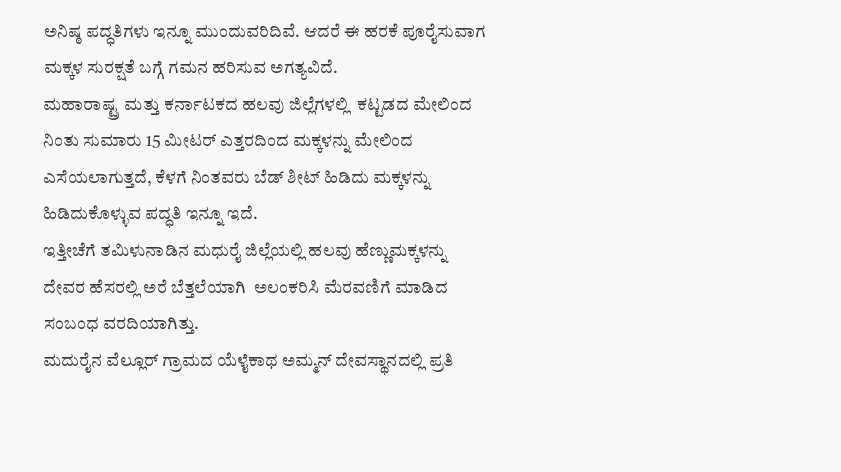ಅನಿಷ್ಠ ಪದ್ಧತಿಗಳು ಇನ್ನೂ ಮುಂದುವರಿದಿವೆ. ಆದರೆ ಈ ಹರಕೆ ಪೂರೈಸುವಾಗ ಮಕ್ಕಳ ಸುರಕ್ಷತೆ ಬಗ್ಗೆ ಗಮನ ಹರಿಸುವ ಅಗತ್ಯವಿದೆ.
ಮಹಾರಾಷ್ಟ್ರ ಮತ್ತು ಕರ್ನಾಟಕದ ಹಲವು ಜಿಲ್ಲೆಗಳಲ್ಲಿ  ಕಟ್ಟಡದ ಮೇಲಿಂದ ನಿಂತು ಸುಮಾರು 15 ಮೀಟರ್ ಎತ್ತರದಿಂದ ಮಕ್ಕಳನ್ನು ಮೇಲಿಂದ ಎಸೆಯಲಾಗುತ್ತದೆ, ಕೆಳಗೆ ನಿಂತವರು ಬೆಡ್ ಶೀಟ್ ಹಿಡಿದು ಮಕ್ಕಳನ್ನು ಹಿಡಿದುಕೊಳ್ಳುವ ಪದ್ಧತಿ ಇನ್ನೂ ಇದೆ.
ಇತ್ತೀಚೆಗೆ ತಮಿಳುನಾಡಿನ ಮಧುರೈ ಜಿಲ್ಲೆಯಲ್ಲಿ ಹಲವು ಹೆಣ್ಣುಮಕ್ಕಳನ್ನು ದೇವರ ಹೆಸರಲ್ಲಿ ಅರೆ ಬೆತ್ತಲೆಯಾಗಿ  ಅಲಂಕರಿಸಿ ಮೆರವಣಿಗೆ ಮಾಡಿದ ಸಂಬಂಧ ವರದಿಯಾಗಿತ್ತು.
ಮದುರೈನ ವೆಲ್ಲೂರ್ ಗ್ರಾಮದ ಯೆಳೈಕಾಥ ಅಮ್ಮನ್ ದೇವಸ್ಥಾನದಲ್ಲಿ ಪ್ರತಿ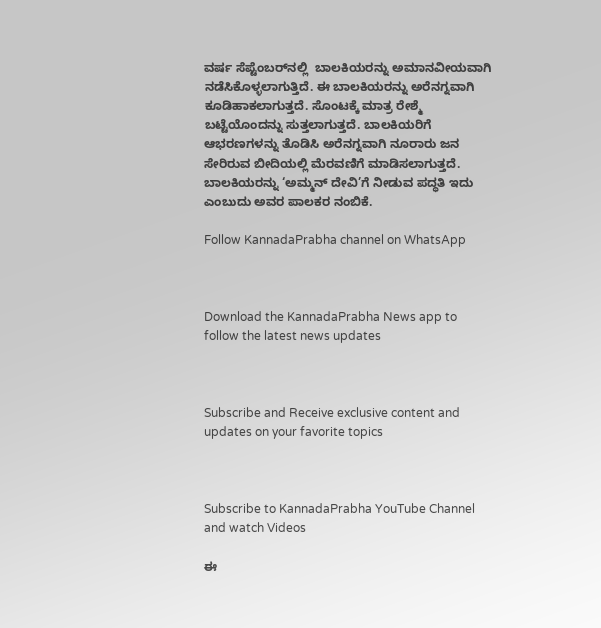ವರ್ಷ ಸೆಪ್ಟೆಂಬರ್‌ನಲ್ಲಿ  ಬಾಲಕಿಯರನ್ನು ಅಮಾನವೀಯವಾಗಿ ನಡೆಸಿಕೊಳ್ಳಲಾಗುತ್ತಿದೆ. ಈ ಬಾಲಕಿಯರನ್ನು ಅರೆನಗ್ನವಾಗಿ ಕೂಡಿಹಾಕಲಾಗುತ್ತದೆ. ಸೊಂಟಕ್ಕೆ ಮಾತ್ರ ರೇಶ್ಮೆ ಬಟ್ಟೆಯೊಂದನ್ನು ಸುತ್ತಲಾಗುತ್ತದೆ. ಬಾಲಕಿಯರಿಗೆ ಆಭರಣಗಳನ್ನು ತೊಡಿಸಿ ಅರೆನಗ್ನವಾಗಿ ನೂರಾರು ಜನ ಸೇರಿರುವ ಬೀದಿಯಲ್ಲಿ ಮೆರವಣಿಗೆ ಮಾಡಿಸಲಾಗುತ್ತದೆ. ಬಾಲಕಿಯರನ್ನು ‘ಅಮ್ಮನ್ ದೇವಿ’ಗೆ ನೀಡುವ ಪದ್ಧತಿ ಇದು ಎಂಬುದು ಅವರ ಪಾಲಕರ ನಂಬಿಕೆ.

Follow KannadaPrabha channel on WhatsApp



Download the KannadaPrabha News app to follow the latest news updates



Subscribe and Receive exclusive content and updates on your favorite topics



Subscribe to KannadaPrabha YouTube Channel and watch Videos

ಈ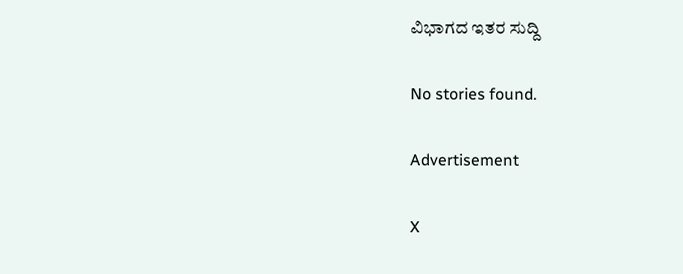ವಿಭಾಗದ ಇತರ ಸುದ್ದಿ

No stories found.

Advertisement

X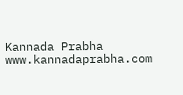Kannada Prabha
www.kannadaprabha.com